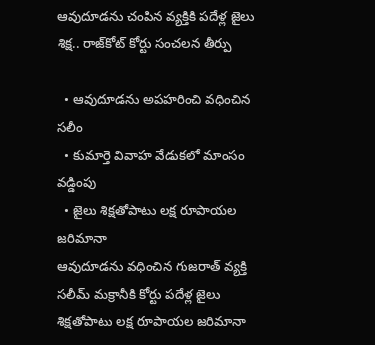ఆవుదూడను చంపిన వ్యక్తికి పదేళ్ల జైలు శిక్ష.. రాజ్‌కోట్ కోర్టు సంచలన తీర్పు

  • ఆవుదూడను అపహరించి వధించిన సలీం
  • కుమార్తె వివాహ వేడుకలో మాంసం వడ్డింపు
  • జైలు శిక్షతోపాటు లక్ష రూపాయల జరిమానా
ఆవుదూడను వధించిన గుజరాత్ వ్యక్తి సలీమ్ మక్రానీకి కోర్టు పదేళ్ల జైలు శిక్షతోపాటు లక్ష రూపాయల జరిమానా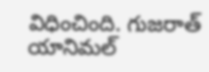విధించింది. గుజరాత్ యానిమల్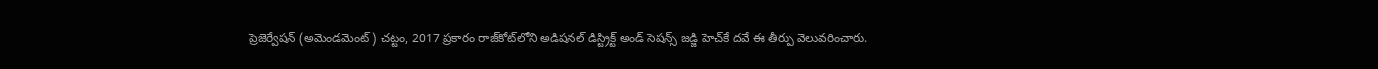ప్రెజెర్వేషన్ (అమెండమెంట్) చట్టం, 2017 ప్రకారం రాజ్‌కోట్‌లోని అడిషనల్ డిస్ట్రిక్ట్ అండ్ సెషన్స్ జడ్జి హెచ్‌కే దవే ఈ తీర్పు వెలువరించారు.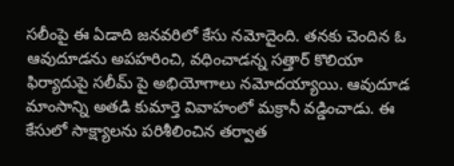సలీంపై ఈ ఏడాది జనవరిలో కేసు నమోదైంది. తనకు చెందిన ఓ ఆవుదూడను అపహరించి, వధించాడన్న సత్తార్ కొలియా ఫిర్యాదుపై సలీమ్ పై అభియోగాలు నమోదయ్యాయి. ఆవుదూడ మాంసాన్ని అతడి కుమార్తె వివాహంలో మక్రానీ వడ్డించాడు. ఈ కేసులో సాక్ష్యాలను పరిశీలించిన తర్వాత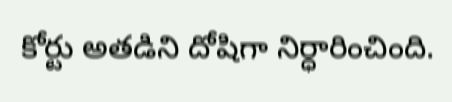కోర్టు అతడిని దోషిగా నిర్ధారించింది.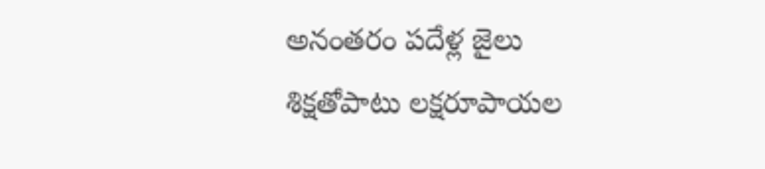అనంతరం పదేళ్ల జైలు శిక్షతోపాటు లక్షరూపాయల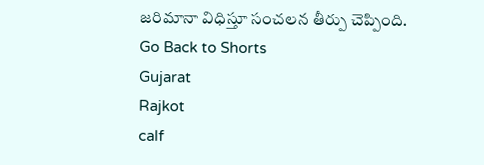జరిమానా విధిస్తూ సంచలన తీర్పు చెప్పింది.
Go Back to Shorts
Gujarat
Rajkot
calf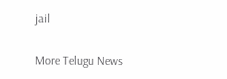jail

More Telugu News